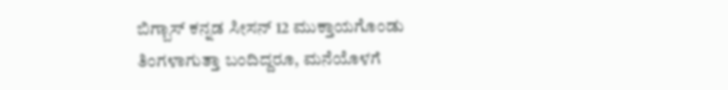ಬಿಗ್ಬಾಸ್ ಕನ್ನಡ ಸೀಸನ್ 12 ಮುಕ್ತಾಯಗೊಂಡು ತಿಂಗಳಾಗುತ್ತಾ ಬಂದಿದ್ದರೂ, ಮನೆಯೊಳಗೆ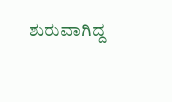ಶುರುವಾಗಿದ್ದ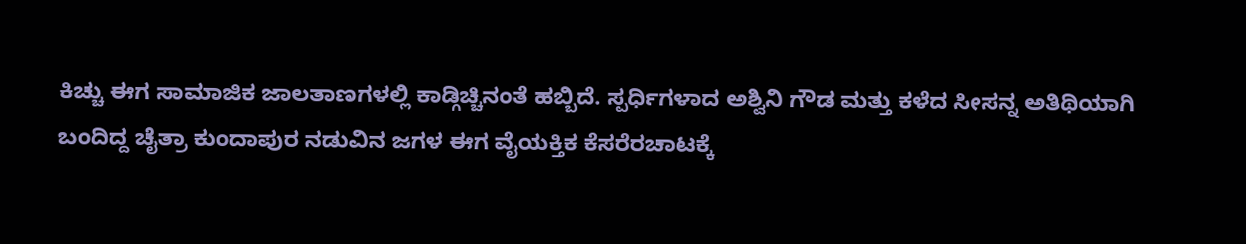ಕಿಚ್ಚು ಈಗ ಸಾಮಾಜಿಕ ಜಾಲತಾಣಗಳಲ್ಲಿ ಕಾಡ್ಗಿಚ್ಚಿನಂತೆ ಹಬ್ಬಿದೆ. ಸ್ಪರ್ಧಿಗಳಾದ ಅಶ್ವಿನಿ ಗೌಡ ಮತ್ತು ಕಳೆದ ಸೀಸನ್ನ ಅತಿಥಿಯಾಗಿ ಬಂದಿದ್ದ ಚೈತ್ರಾ ಕುಂದಾಪುರ ನಡುವಿನ ಜಗಳ ಈಗ ವೈಯಕ್ತಿಕ ಕೆಸರೆರಚಾಟಕ್ಕೆ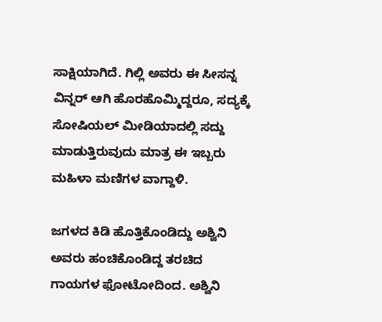ಸಾಕ್ಷಿಯಾಗಿದೆ. ಗಿಲ್ಲಿ ಅವರು ಈ ಸೀಸನ್ನ ವಿನ್ನರ್ ಆಗಿ ಹೊರಹೊಮ್ಮಿದ್ದರೂ, ಸದ್ಯಕ್ಕೆ ಸೋಷಿಯಲ್ ಮೀಡಿಯಾದಲ್ಲಿ ಸದ್ದು ಮಾಡುತ್ತಿರುವುದು ಮಾತ್ರ ಈ ಇಬ್ಬರು ಮಹಿಳಾ ಮಣಿಗಳ ವಾಗ್ದಾಳಿ.

ಜಗಳದ ಕಿಡಿ ಹೊತ್ತಿಕೊಂಡಿದ್ದು ಅಶ್ವಿನಿ ಅವರು ಹಂಚಿಕೊಂಡಿದ್ದ ತರಚಿದ ಗಾಯಗಳ ಫೋಟೋದಿಂದ. ಅಶ್ವಿನಿ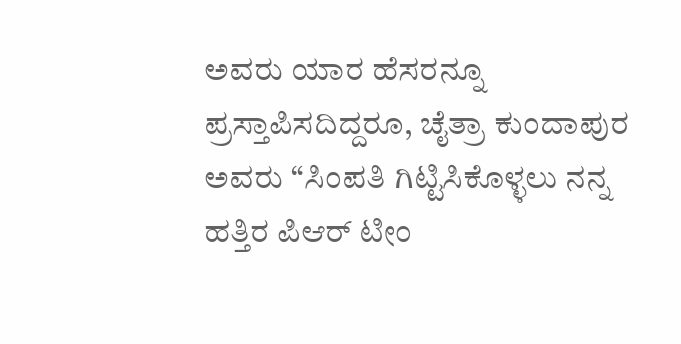ಅವರು ಯಾರ ಹೆಸರನ್ನೂ ಪ್ರಸ್ತಾಪಿಸದಿದ್ದರೂ, ಚೈತ್ರಾ ಕುಂದಾಪುರ ಅವರು “ಸಿಂಪತಿ ಗಿಟ್ಟಿಸಿಕೊಳ್ಳಲು ನನ್ನ ಹತ್ತಿರ ಪಿಆರ್ ಟೀಂ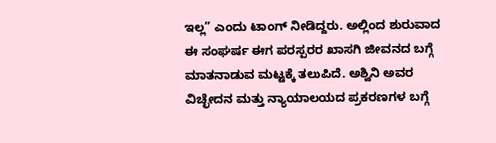ಇಲ್ಲ” ಎಂದು ಟಾಂಗ್ ನೀಡಿದ್ದರು. ಅಲ್ಲಿಂದ ಶುರುವಾದ ಈ ಸಂಘರ್ಷ ಈಗ ಪರಸ್ಪರರ ಖಾಸಗಿ ಜೀವನದ ಬಗ್ಗೆ ಮಾತನಾಡುವ ಮಟ್ಟಕ್ಕೆ ತಲುಪಿದೆ. ಅಶ್ವಿನಿ ಅವರ ವಿಚ್ಛೇದನ ಮತ್ತು ನ್ಯಾಯಾಲಯದ ಪ್ರಕರಣಗಳ ಬಗ್ಗೆ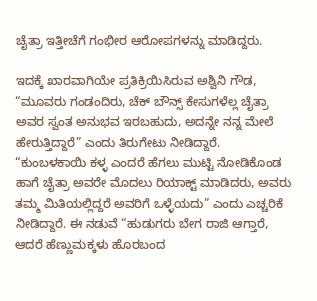ಚೈತ್ರಾ ಇತ್ತೀಚೆಗೆ ಗಂಭೀರ ಆರೋಪಗಳನ್ನು ಮಾಡಿದ್ದರು.

ಇದಕ್ಕೆ ಖಾರವಾಗಿಯೇ ಪ್ರತಿಕ್ರಿಯಿಸಿರುವ ಅಶ್ವಿನಿ ಗೌಡ, “ಮೂವರು ಗಂಡಂದಿರು, ಚೆಕ್ ಬೌನ್ಸ್ ಕೇಸುಗಳೆಲ್ಲ ಚೈತ್ರಾ ಅವರ ಸ್ವಂತ ಅನುಭವ ಇರಬಹುದು, ಅದನ್ನೇ ನನ್ನ ಮೇಲೆ ಹೇರುತ್ತಿದ್ದಾರೆ” ಎಂದು ತಿರುಗೇಟು ನೀಡಿದ್ದಾರೆ. “ಕುಂಬಳಕಾಯಿ ಕಳ್ಳ ಎಂದರೆ ಹೆಗಲು ಮುಟ್ಟಿ ನೋಡಿಕೊಂಡ ಹಾಗೆ ಚೈತ್ರಾ ಅವರೇ ಮೊದಲು ರಿಯಾಕ್ಟ್ ಮಾಡಿದರು, ಅವರು ತಮ್ಮ ಮಿತಿಯಲ್ಲಿದ್ದರೆ ಅವರಿಗೆ ಒಳ್ಳೆಯದು” ಎಂದು ಎಚ್ಚರಿಕೆ ನೀಡಿದ್ದಾರೆ. ಈ ನಡುವೆ “ಹುಡುಗರು ಬೇಗ ರಾಜಿ ಆಗ್ತಾರೆ, ಆದರೆ ಹೆಣ್ಣುಮಕ್ಕಳು ಹೊರಬಂದ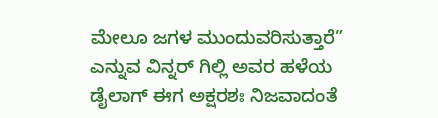ಮೇಲೂ ಜಗಳ ಮುಂದುವರಿಸುತ್ತಾರೆ” ಎನ್ನುವ ವಿನ್ನರ್ ಗಿಲ್ಲಿ ಅವರ ಹಳೆಯ ಡೈಲಾಗ್ ಈಗ ಅಕ್ಷರಶಃ ನಿಜವಾದಂತೆ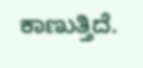ಕಾಣುತ್ತಿದೆ.